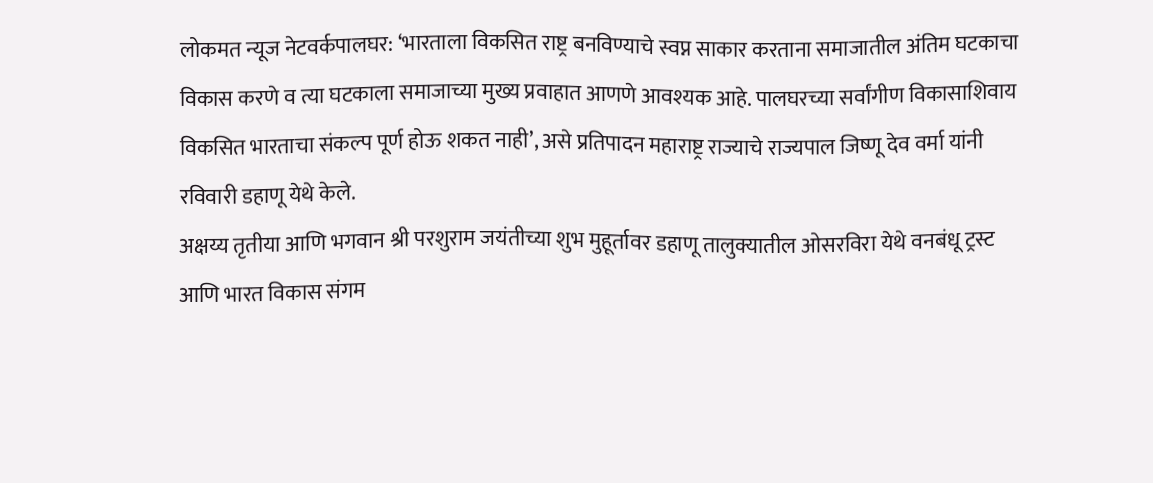लोकमत न्यूज नेटवर्कपालघर: ‘भारताला विकसित राष्ट्र बनविण्याचे स्वप्न साकार करताना समाजातील अंतिम घटकाचा विकास करणे व त्या घटकाला समाजाच्या मुख्य प्रवाहात आणणे आवश्यक आहे. पालघरच्या सर्वांगीण विकासाशिवाय विकसित भारताचा संकल्प पूर्ण होऊ शकत नाही’, असे प्रतिपादन महाराष्ट्र राज्याचे राज्यपाल जिष्णू देव वर्मा यांनी रविवारी डहाणू येथे केले.
अक्षय्य तृतीया आणि भगवान श्री परशुराम जयंतीच्या शुभ मुहूर्तावर डहाणू तालुक्यातील ओसरविरा येथे वनबंधू ट्रस्ट आणि भारत विकास संगम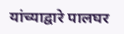यांच्याद्वारे पालघर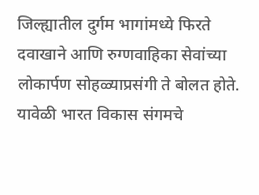जिल्ह्यातील दुर्गम भागांमध्ये फिरते दवाखाने आणि रुग्णवाहिका सेवांच्या लोकार्पण सोहळ्याप्रसंगी ते बोलत होते. यावेळी भारत विकास संगमचे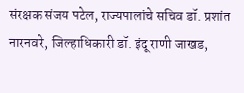संरक्षक संजय पटेल, राज्यपालांचे सचिव डॉ. प्रशांत नारनवरे, जिल्हाधिकारी डॉ. इंदू राणी जाखड,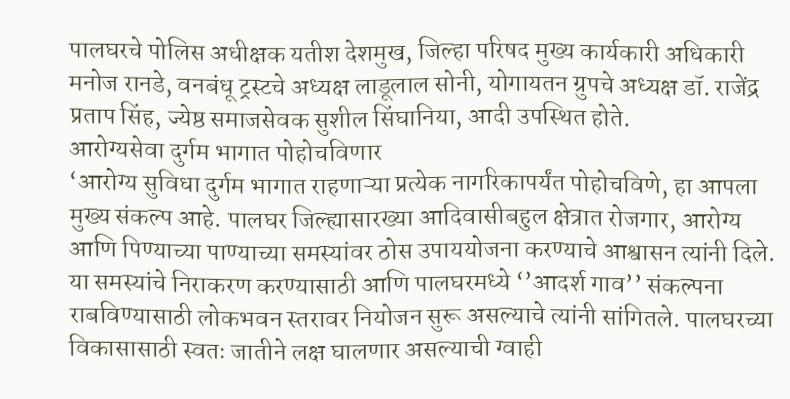पालघरचे पोलिस अधीक्षक यतीश देशमुख, जिल्हा परिषद मुख्य कार्यकारी अधिकारी मनोज रानडे, वनबंधू ट्रस्टचे अध्यक्ष लाडूलाल सोनी, योगायतन ग्रुपचे अध्यक्ष डॉ. राजेंद्र प्रताप सिंह, ज्येष्ठ समाजसेवक सुशील सिंघानिया, आदी उपस्थित होते.
आरोग्यसेवा दुर्गम भागात पोहोचविणार
‘आरोग्य सुविधा दुर्गम भागात राहणाऱ्या प्रत्येक नागरिकापर्यंत पोहोचविणे, हा आपला मुख्य संकल्प आहे. पालघर जिल्ह्यासारख्या आदिवासीबहुल क्षेत्रात रोजगार, आरोग्य आणि पिण्याच्या पाण्याच्या समस्यांवर ठोस उपाययोजना करण्याचे आश्वासन त्यांनी दिले. या समस्यांचे निराकरण करण्यासाठी आणि पालघरमध्ये ‘’आदर्श गाव’’ संकल्पना राबविण्यासाठी लोकभवन स्तरावर नियोजन सुरू असल्याचे त्यांनी सांगितले. पालघरच्या विकासासाठी स्वतः जातीने लक्ष घालणार असल्याची ग्वाही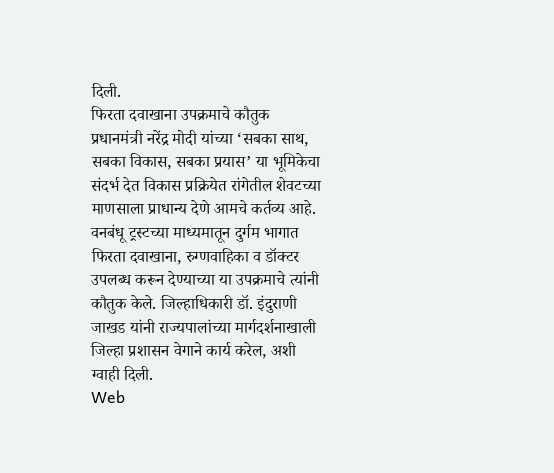दिली.
फिरता दवाखाना उपक्रमाचे कौतुक
प्रधानमंत्री नरेंद्र मोदी यांच्या ‘सबका साथ, सबका विकास, सबका प्रयास’ या भूमिकेचा संदर्भ देत विकास प्रक्रियेत रांगेतील शेवटच्या माणसाला प्राधान्य देणे आमचे कर्तव्य आहे. वनबंधू ट्रस्टच्या माध्यमातून दुर्गम भागात फिरता दवाखाना, रुग्णवाहिका व डॉक्टर उपलब्ध करून देण्याच्या या उपक्रमाचे त्यांनी कौतुक केले. जिल्हाधिकारी डॉ. इंदुराणी जाखड यांनी राज्यपालांच्या मार्गदर्शनाखाली जिल्हा प्रशासन वेगाने कार्य करेल, अशी ग्वाही दिली.
Web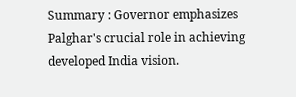Summary : Governor emphasizes Palghar's crucial role in achieving developed India vision.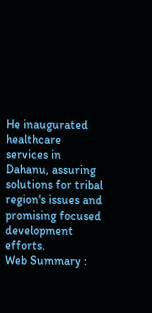He inaugurated healthcare services in Dahanu, assuring solutions for tribal region's issues and promising focused development efforts.
Web Summary :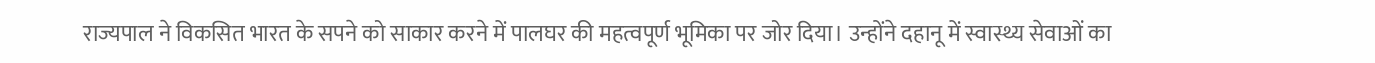राज्यपाल ने विकसित भारत के सपने को साकार करने में पालघर की महत्वपूर्ण भूमिका पर जोर दिया। उन्होंने दहानू में स्वास्थ्य सेवाओं का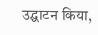उद्घाटन किया,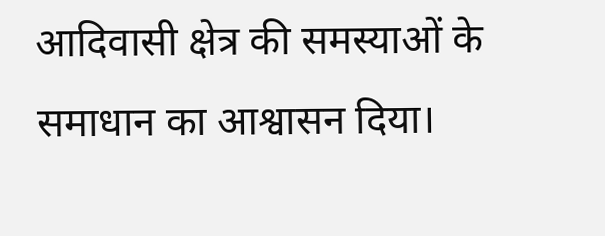आदिवासी क्षेत्र की समस्याओं के समाधान का आश्वासन दिया।